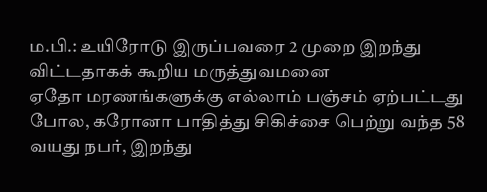ம.பி.: உயிரோடு இருப்பவரை 2 முறை இறந்து விட்டதாகக் கூறிய மருத்துவமனை
ஏதோ மரணங்களுக்கு எல்லாம் பஞ்சம் ஏற்பட்டது போல, கரோனா பாதித்து சிகிச்சை பெற்று வந்த 58 வயது நபர், இறந்து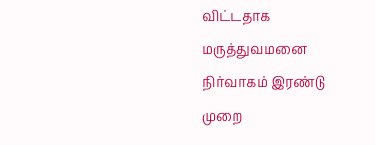விட்டதாக மருத்துவமனை நிர்வாகம் இரண்டு முறை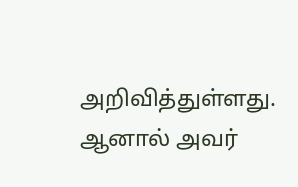அறிவித்துள்ளது. ஆனால் அவர்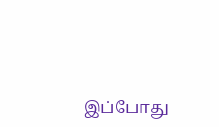இப்போது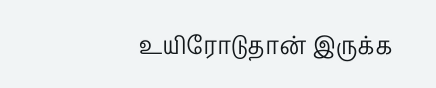உயிரோடுதான் இருக்க